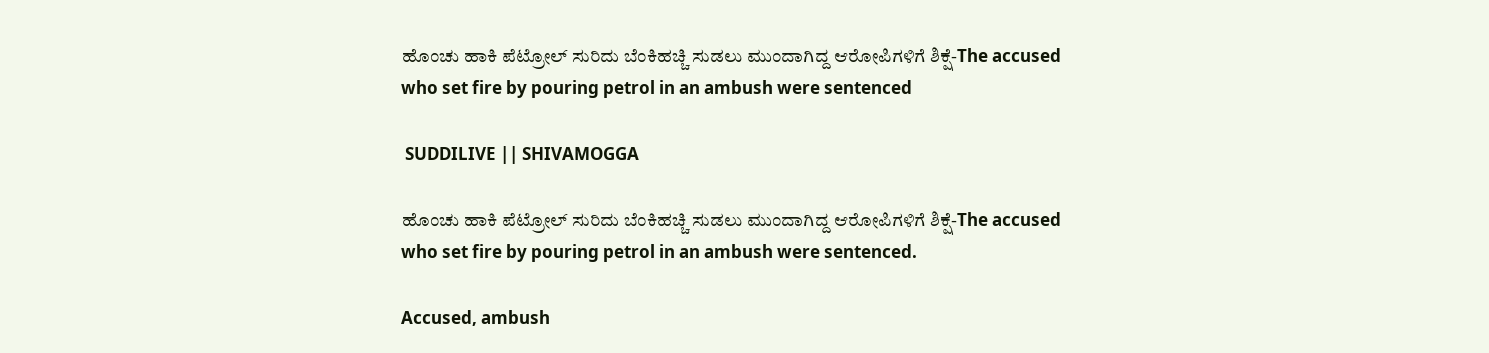ಹೊಂಚು ಹಾಕಿ ಪೆಟ್ರೋಲ್ ಸುರಿದು ಬೆಂಕಿಹಚ್ಚಿ ಸುಡಲು ಮುಂದಾಗಿದ್ದ ಆರೋಪಿಗಳಿಗೆ ಶಿಕ್ಷೆ-The accused who set fire by pouring petrol in an ambush were sentenced

 SUDDILIVE || SHIVAMOGGA

ಹೊಂಚು ಹಾಕಿ ಪೆಟ್ರೋಲ್ ಸುರಿದು ಬೆಂಕಿಹಚ್ಚಿ ಸುಡಲು ಮುಂದಾಗಿದ್ದ ಆರೋಪಿಗಳಿಗೆ ಶಿಕ್ಷೆ-The accused who set fire by pouring petrol in an ambush were sentenced.

Accused, ambush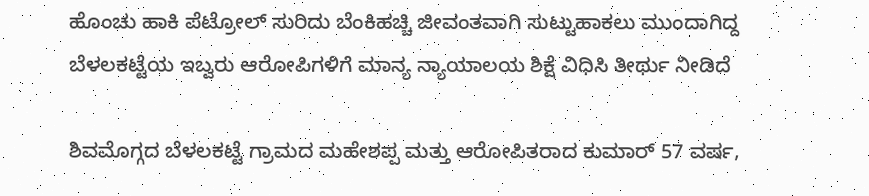ಹೊಂಚು ಹಾಕಿ ಪೆಟ್ರೋಲ್ ಸುರಿದು ಬೆಂಕಿಹಚ್ಚಿ ಜೀವಂತವಾಗಿ ಸುಟ್ಟುಹಾಕಲು ಮುಂದಾಗಿದ್ದ ಬೆಳಲಕಟ್ಟೆಯ ಇಬ್ವರು ಆರೋಪಿಗಳಿಗೆ ಮಾನ್ಯ ನ್ಯಾಯಾಲಯ ಶಿಕ್ಷೆ ವಿಧಿಸಿ ತೀರ್ಥು ನೀಡಿದೆ

ಶಿವಮೊಗ್ಗದ ಬೆಳಲಕಟ್ಟೆ ಗ್ರಾಮದ ಮಹೇಶಪ್ಪ ಮತ್ತು ಆರೋಪಿತರಾದ ಕುಮಾರ್ 57 ವರ್ಷ,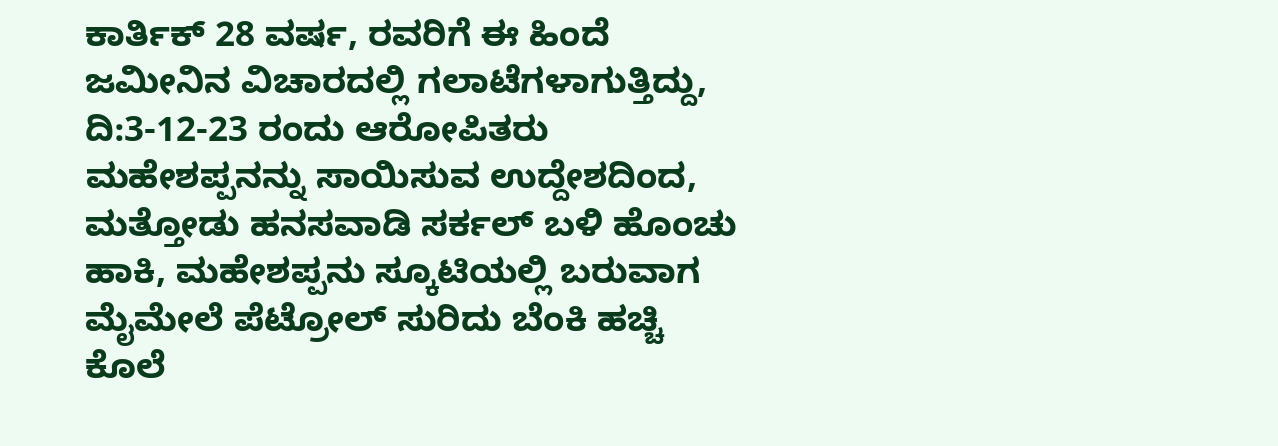ಕಾರ್ತಿಕ್ 28 ವರ್ಷ, ರವರಿಗೆ ಈ ಹಿಂದೆ ಜಮೀನಿನ ವಿಚಾರದಲ್ಲಿ ಗಲಾಟೆಗಳಾಗುತ್ತಿದ್ದು, ದಿ:3-12-23 ರಂದು ಆರೋಪಿತರು ಮಹೇಶಪ್ಪನನ್ನು ಸಾಯಿಸುವ ಉದ್ದೇಶದಿಂದ, ಮತ್ತೋಡು ಹನಸವಾಡಿ ಸರ್ಕಲ್ ಬಳಿ ಹೊಂಚು ಹಾಕಿ, ಮಹೇಶಪ್ಪನು ಸ್ಕೂಟಿಯಲ್ಲಿ ಬರುವಾಗ ಮೈಮೇಲೆ ಪೆಟ್ರೋಲ್ ಸುರಿದು ಬೆಂಕಿ ಹಚ್ಚಿ ಕೊಲೆ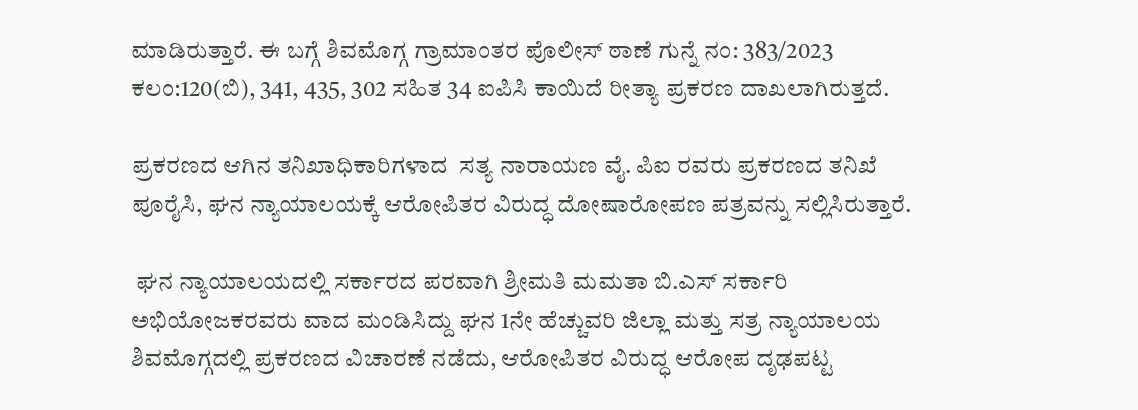ಮಾಡಿರುತ್ತಾರೆ. ಈ ಬಗ್ಗೆ ಶಿವಮೊಗ್ಗ ಗ್ರಾಮಾಂತರ ಪೊಲೀಸ್ ಠಾಣೆ ಗುನ್ನೆ ನಂ: 383/2023 ಕಲಂ:120(ಬಿ), 341, 435, 302 ಸಹಿತ 34 ಐಪಿಸಿ ಕಾಯಿದೆ ರೀತ್ಯಾ ಪ್ರಕರಣ ದಾಖಲಾಗಿರುತ್ತದೆ.

ಪ್ರಕರಣದ ಆಗಿನ ತನಿಖಾಧಿಕಾರಿಗಳಾದ  ಸತ್ಯ ನಾರಾಯಣ ವೈ. ಪಿಐ ರವರು ಪ್ರಕರಣದ ತನಿಖೆ ಪೂರೈಸಿ, ಘನ ನ್ಯಾಯಾಲಯಕ್ಕೆ ಆರೋಪಿತರ ವಿರುದ್ಧ ದೋಷಾರೋಪಣ ಪತ್ರವನ್ನು ಸಲ್ಲಿಸಿರುತ್ತಾರೆ.

 ಘನ ನ್ಯಾಯಾಲಯದಲ್ಲಿ ಸರ್ಕಾರದ ಪರವಾಗಿ ಶ್ರೀಮತಿ ಮಮತಾ ಬಿ.ಎಸ್ ಸರ್ಕಾರಿ ಅಭಿಯೋಜಕರವರು ವಾದ ಮಂಡಿಸಿದ್ದು ಘನ 1ನೇ ಹೆಚ್ಚುವರಿ ಜಿಲ್ಲಾ ಮತ್ತು ಸತ್ರ ನ್ಯಾಯಾಲಯ ಶಿವಮೊಗ್ಗದಲ್ಲಿ ಪ್ರಕರಣದ ವಿಚಾರಣೆ ನಡೆದು, ಆರೋಪಿತರ ವಿರುದ್ಧ ಆರೋಪ ದೃಢಪಟ್ಟ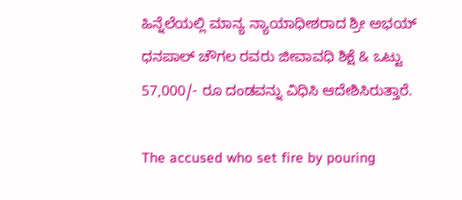ಹಿನ್ನೆಲೆಯಲ್ಲಿ ಮಾನ್ಯ ನ್ಯಾಯಾಧೀಶರಾದ ಶ್ರೀ ಅಭಯ್ ಧನಪಾಲ್ ಚೌಗಲ ರವರು ಜೀವಾವಧಿ ಶಿಕ್ಷೆ & ಒಟ್ಟು 57,000/- ರೂ ದಂಡವನ್ನು ವಿಧಿಸಿ ಆದೇಶಿಸಿರುತ್ತಾರೆ.

The accused who set fire by pouring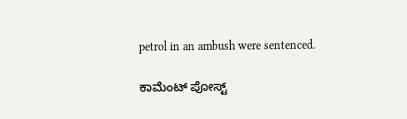petrol in an ambush were sentenced.

ಕಾಮೆಂಟ್‌‌ ಪೋಸ್ಟ್‌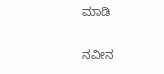ಮಾಡಿ

ನವೀನ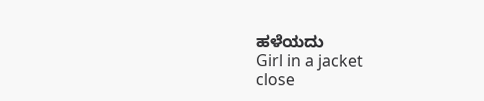ಹಳೆಯದು
Girl in a jacket
close